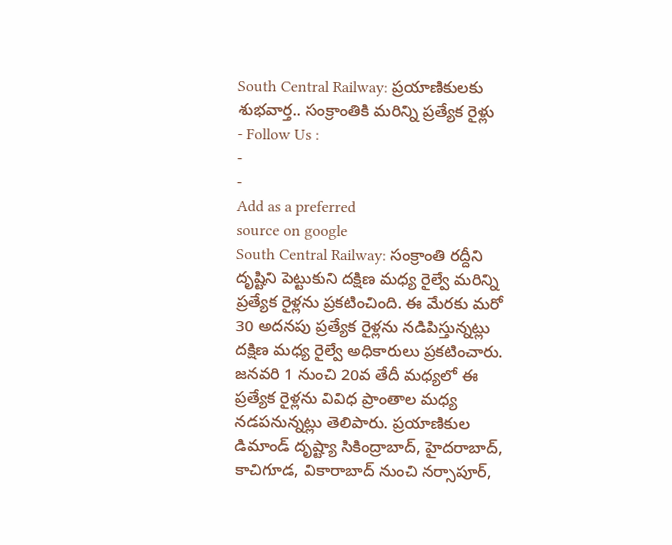South Central Railway: ప్రయాణికులకు శుభవార్త.. సంక్రాంతికి మరిన్ని ప్రత్యేక రైళ్లు
- Follow Us :
-
-
Add as a preferred
source on google
South Central Railway: సంక్రాంతి రద్దీని దృష్టిని పెట్టుకుని దక్షిణ మధ్య రైల్వే మరిన్ని ప్రత్యేక రైళ్లను ప్రకటించింది. ఈ మేరకు మరో 30 అదనపు ప్రత్యేక రైళ్లను నడిపిస్తున్నట్లు దక్షిణ మధ్య రైల్వే అధికారులు ప్రకటించారు. జనవరి 1 నుంచి 20వ తేదీ మధ్యలో ఈ ప్రత్యేక రైళ్లను వివిధ ప్రాంతాల మధ్య నడపనున్నట్లు తెలిపారు. ప్రయాణికుల డిమాండ్ దృష్ట్యా సికింద్రాబాద్, హైదరాబాద్, కాచిగూడ, వికారాబాద్ నుంచి నర్సాపూర్,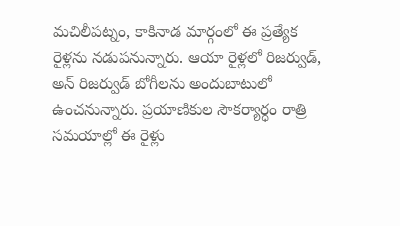మచిలీపట్నం, కాకినాడ మార్గంలో ఈ ప్రత్యేక రైళ్లను నడుపనున్నారు. ఆయా రైళ్లలో రిజర్వుడ్, అన్ రిజర్వుడ్ బోగీలను అందుబాటులో ఉంచనున్నారు. ప్రయాణికుల సౌకర్యార్ధం రాత్రి సమయాల్లో ఈ రైళ్లు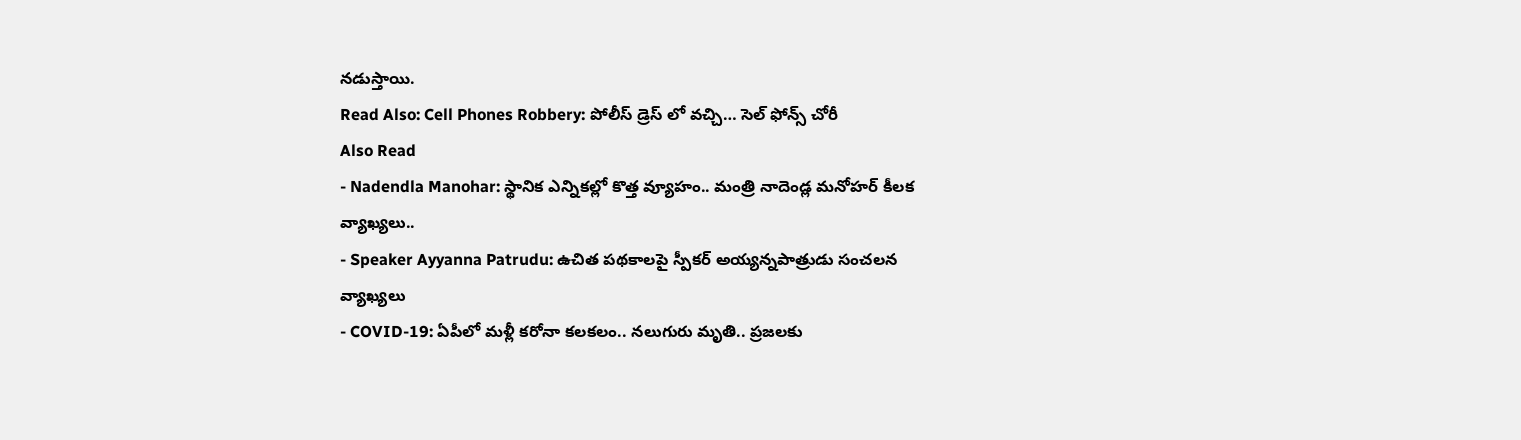నడుస్తాయి.
Read Also: Cell Phones Robbery: పోలీస్ డ్రెస్ లో వచ్చి… సెల్ ఫోన్స్ చోరీ
Also Read
- Nadendla Manohar: స్థానిక ఎన్నికల్లో కొత్త వ్యూహం.. మంత్రి నాదెండ్ల మనోహర్ కీలక వ్యాఖ్యలు..
- Speaker Ayyanna Patrudu: ఉచిత పథకాలపై స్పీకర్ అయ్యన్నపాత్రుడు సంచలన వ్యాఖ్యలు
- COVID-19: ఏపీలో మళ్లీ కరోనా కలకలం.. నలుగురు మృతి.. ప్రజలకు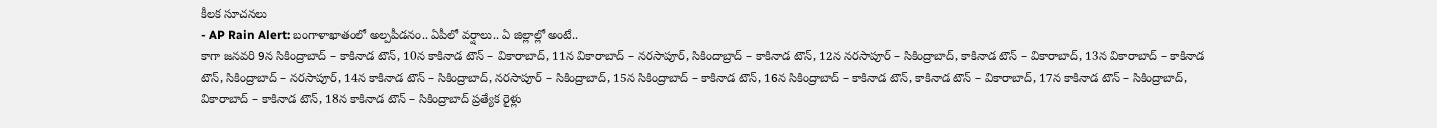కీలక సూచనలు
- AP Rain Alert: బంగాళాఖాతంలో అల్పపీడనం.. ఏపీలో వర్షాలు.. ఏ జిల్లాల్లో అంటే..
కాగా జనవరి 9న సికింద్రాబాద్ – కాకినాడ టౌన్, 10న కాకినాడ టౌన్ – వికారాబాద్, 11న వికారాబాద్ – నరసాపూర్, సికిందాబ్రాద్ – కాకినాడ టౌన్, 12న నరసాపూర్ – సికింద్రాబాద్, కాకినాడ టౌన్ – వికారాబాద్, 13న వికారాబాద్ – కాకినాడ టౌన్, సికింద్రాబాద్ – నరసాపూర్, 14న కాకినాడ టౌన్ – సికింద్రాబాద్, నరసాపూర్ – సికింద్రాబాద్, 15న సికింద్రాబాద్ – కాకినాడ టౌన్, 16న సికింద్రాబాద్ – కాకినాడ టౌన్, కాకినాడ టౌన్ – వికారాబాద్, 17న కాకినాడ టౌన్ – సికింద్రాబాద్, వికారాబాద్ – కాకినాడ టౌన్, 18న కాకినాడ టౌన్ – సికింద్రాబాద్ ప్రత్యేక రైళ్లు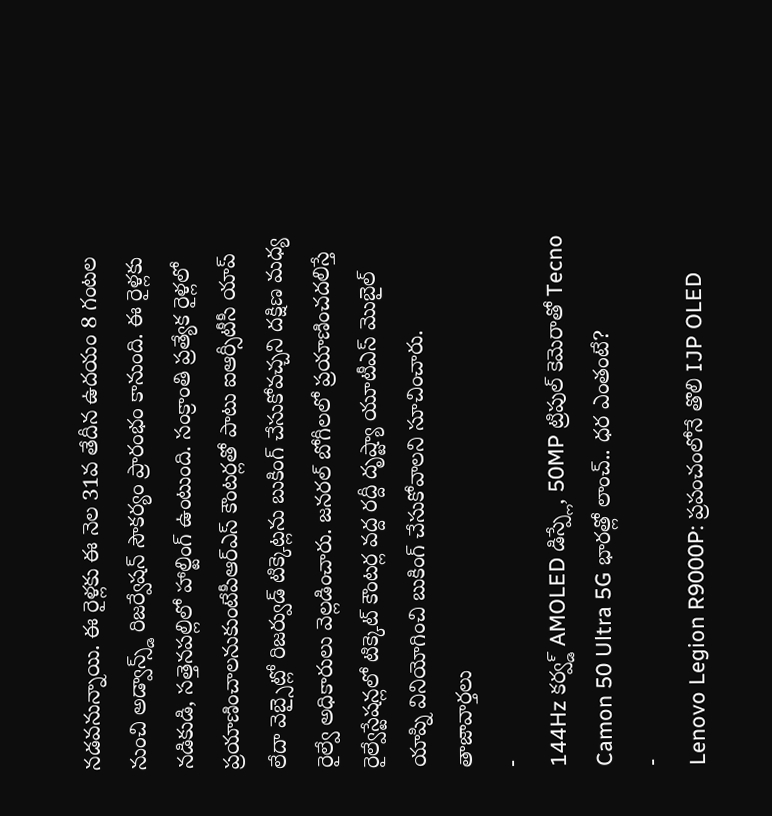నడవనున్నాయి. ఈ రైళ్లకు ఈ నెల 31వ తేదీన ఉదయం 8 గంటల నుంచి అడ్వాన్స్డ్ రిజర్వేషన్ సౌకర్యం ప్రారంభం కానుంది. ఈ రైళ్లకు నడికుడి, సత్తెనపల్లిలో హాల్టింగ్ ఉంటుంది. సంక్రాంతి ప్రత్యేక రైళ్లలో ప్రయాణించాలనుకుంటేపీఆర్ఎస్ కౌంటర్లతో పాటు ఐఆర్సీటీసీ యాప్ లేదా వెబ్సైట్లో రిజర్వుడ్ టిక్కెట్లను బుకింగ్ చేసుకోవచ్చని దక్షిణ మధ్య రైల్వే అధికారులు వెల్లడించారు. జనరల్ బోగీలలో ప్రయాణించదలిస్తే రైల్వేస్టేషన్లలో టిక్కెట్ కౌంటర్ల వద్ద రద్దీ దృష్ట్యా యూటీఎస్ మొబైల్ యాప్ని వినియోగించి బుకింగ్ చేసుకోవాలని సూచించారు.
తాజావార్తలు
-
144Hz కర్వ్డ్ AMOLED డిస్ప్లే, 50MP ట్రిపుల్ కెమెరాతో Tecno Camon 50 Ultra 5G భారత్లో లాంచ్.. ధర ఎంతంటే?
-
Lenovo Legion R9000P: ప్రపంచంలోనే తొలి IJP OLED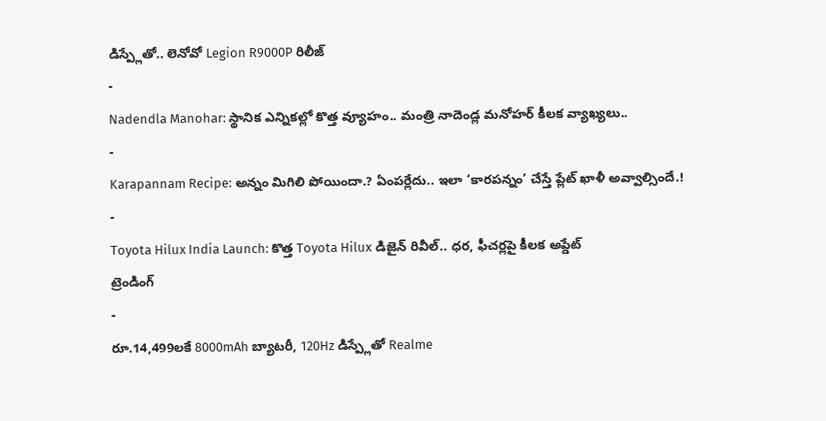డిస్ప్లేతో.. లెనోవో Legion R9000P రిలీజ్
-
Nadendla Manohar: స్థానిక ఎన్నికల్లో కొత్త వ్యూహం.. మంత్రి నాదెండ్ల మనోహర్ కీలక వ్యాఖ్యలు..
-
Karapannam Recipe: అన్నం మిగిలి పోయిందా.? ఏంపర్లేదు.. ఇలా ‘కారపన్నం’ చేస్తే ప్లేట్ ఖాళీ అవ్వాల్సిందే.!
-
Toyota Hilux India Launch: కొత్త Toyota Hilux డిజైన్ రివీల్.. ధర, ఫీచర్లపై కీలక అప్డేట్
ట్రెండింగ్
-
రూ.14,499లకే 8000mAh బ్యాటరీ, 120Hz డిస్ప్లేతో Realme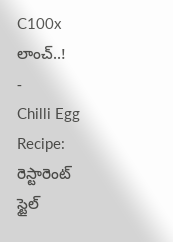C100x లాంచ్..!
-
Chilli Egg Recipe: రెస్టారెంట్ స్టైల్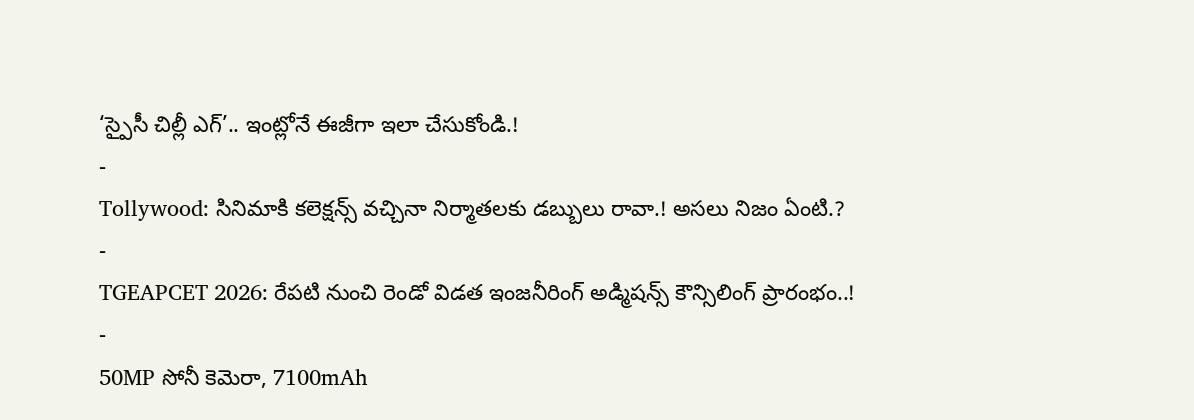‘స్పైసీ చిల్లీ ఎగ్’.. ఇంట్లోనే ఈజీగా ఇలా చేసుకోండి.!
-
Tollywood: సినిమాకి కలెక్షన్స్ వచ్చినా నిర్మాతలకు డబ్బులు రావా.! అసలు నిజం ఏంటి.?
-
TGEAPCET 2026: రేపటి నుంచి రెండో విడత ఇంజనీరింగ్ అడ్మిషన్స్ కౌన్సిలింగ్ ప్రారంభం..!
-
50MP సోనీ కెమెరా, 7100mAh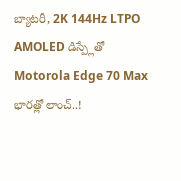బ్యాటరీ, 2K 144Hz LTPO AMOLED డిస్ప్లేతో Motorola Edge 70 Max భారత్లో లాంచ్..!